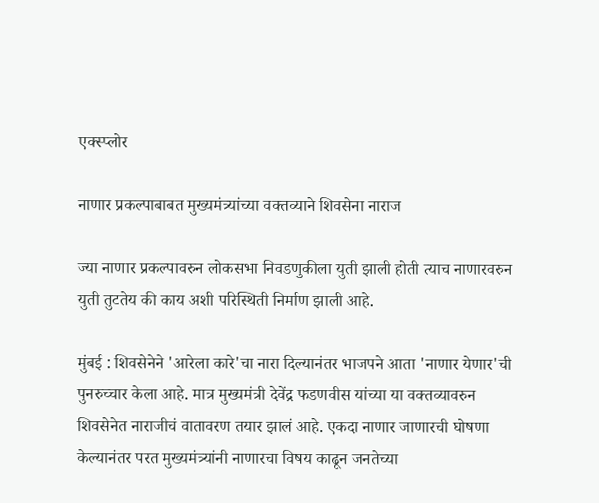एक्स्प्लोर

नाणार प्रकल्पाबाबत मुख्यमंत्र्यांच्या वक्तव्याने शिवसेना नाराज

ज्या नाणार प्रकल्पावरुन लोकसभा निवडणुकीला युती झाली होती त्याच नाणारवरुन युती तुटतेय की काय अशी परिस्थिती निर्माण झाली आहे.

मुंबई : शिवसेनेने 'आरेला कारे'चा नारा दिल्यानंतर भाजपने आता 'नाणार येणार'ची पुनरुच्चार केला आहे. मात्र मुख्यमंत्री देवेंद्र फडणवीस यांच्या या वक्तव्यावरुन शिवसेनेत नाराजीचं वातावरण तयार झालं आहे. एकदा नाणार जाणारची घोषणा केल्यानंतर परत मुख्यमंत्र्यांनी नाणारचा विषय काढून जनतेच्या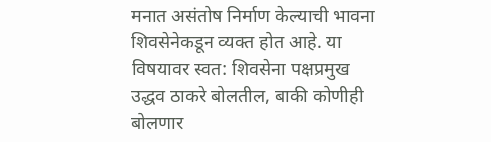मनात असंतोष निर्माण केल्याची भावना शिवसेनेकडून व्यक्त होत आहे. या विषयावर स्वत: शिवसेना पक्षप्रमुख उद्धव ठाकरे बोलतील, बाकी कोणीही बोलणार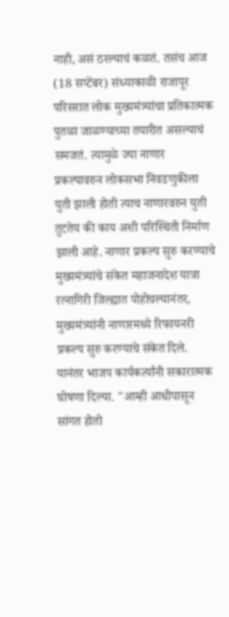नाही, असं ठरल्याचं कळतं. तसंच आज (18 सप्टेंबर) संध्याकाळी राजापूर परिसरात लोक मुख्यमंत्र्यांचा प्रतिकात्मक पुतळा जाळण्याच्या तयारीत असल्याचं समजतं. त्यामुळे ज्या नाणार प्रकल्पावरुन लोकसभा निवडणुकीला युती झाली होती त्याच नाणारवरुन युती तुटतेय की काय अशी परिस्थिती निर्माण झाली आहे. नाणार प्रकल्प सुरु करण्याचे मुख्यमंत्र्यांचे संकेत महाजनादेश यात्रा रत्नागिरी जिल्ह्यात पोहोचल्यानंतर, मुख्यमंत्र्यांनी नाणारमध्ये रिफायनरी प्रकल्प सुरु करण्याचे संकेत दिले. यानंतर भाजप कार्यकर्त्यांनी सकारात्मक घोषणा दिल्या. "आम्ही आधीपासून सांगत होतो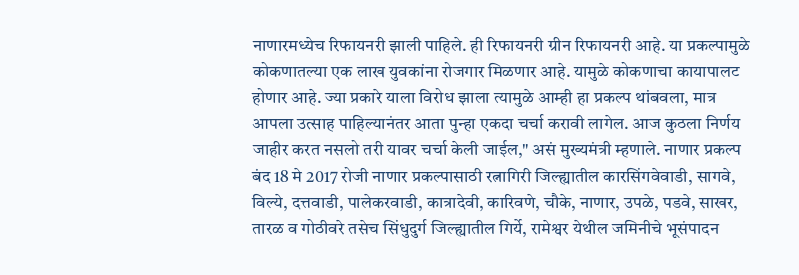नाणारमध्येच रिफायनरी झाली पाहिले. ही रिफायनरी ग्रीन रिफायनरी आहे. या प्रकल्पामुळे कोकणातल्या एक लाख युवकांना रोजगार मिळणार आहे. यामुळे कोकणाचा कायापालट होणार आहे. ज्या प्रकारे याला विरोध झाला त्यामुळे आम्ही हा प्रकल्प थांबवला, मात्र आपला उत्साह पाहिल्यानंतर आता पुन्हा एकदा चर्चा करावी लागेल. आज कुठला निर्णय जाहीर करत नसलो तरी यावर चर्चा केली जाईल," असं मुख्यमंत्री म्हणाले. नाणार प्रकल्प बंद 18 मे 2017 रोजी नाणार प्रकल्पासाठी रत्नागिरी जिल्ह्यातील कारसिंगवेवाडी, सागवे, विल्ये, दत्तवाडी, पालेकरवाडी, कात्रादेवी, कारिवणे, चौके, नाणार, उपळे, पडवे, साखर, तारळ व गोठीवरे तसेच सिंधुदुर्ग जिल्ह्यातील गिर्ये, रामेश्वर येथील जमिनीचे भूसंपादन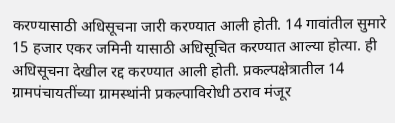करण्यासाठी अधिसूचना जारी करण्यात आली होती. 14 गावांतील सुमारे 15 हजार एकर जमिनी यासाठी अधिसूचित करण्यात आल्या होत्या. ही अधिसूचना देखील रद्द करण्यात आली होती. प्रकल्पक्षेत्रातील 14 ग्रामपंचायतींच्या ग्रामस्थांनी प्रकल्पाविरोधी ठराव मंजूर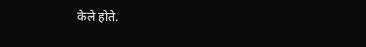केले होते.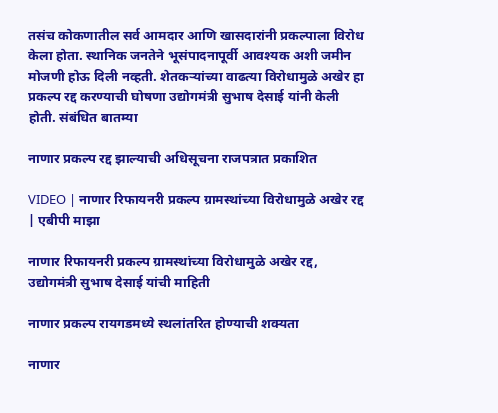तसंच कोकणातील सर्व आमदार आणि खासदारांनी प्रकल्पाला विरोध केला होता. स्थानिक जनतेने भूसंपादनापूर्वी आवश्यक अशी जमीन मोजणी होऊ दिली नव्हती. शेतकऱ्यांच्या वाढत्या विरोधामुळे अखेर हा प्रकल्प रद्द करण्याची घोषणा उद्योगमंत्री सुभाष देसाई यांनी केली होती. संबंधित बातम्या

नाणार प्रकल्प रद्द झाल्याची अधिसूचना राजपत्रात प्रकाशित

VIDEO | नाणार रिफायनरी प्रकल्प ग्रामस्थांच्या विरोधामुळे अखेर रद्द | एबीपी माझा

नाणार रिफायनरी प्रकल्प ग्रामस्थांच्या विरोधामुळे अखेर रद्द, उद्योगमंत्री सुभाष देसाई यांची माहिती

नाणार प्रकल्प रायगडमध्ये स्थलांतरित होण्याची शक्यता

नाणार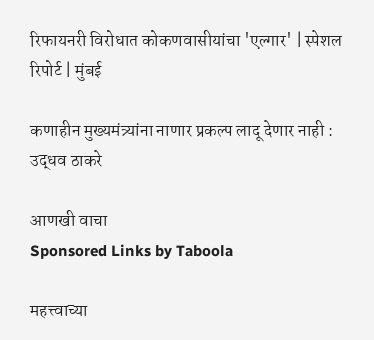रिफायनरी विरोधात कोकणवासीयांचा 'एल्गार' | स्पेशल रिपोर्ट | मुंबई

कणाहीन मुख्यमंत्र्यांना नाणार प्रकल्प लादू देणार नाही : उद्धव ठाकरे

आणखी वाचा
Sponsored Links by Taboola

महत्त्वाच्या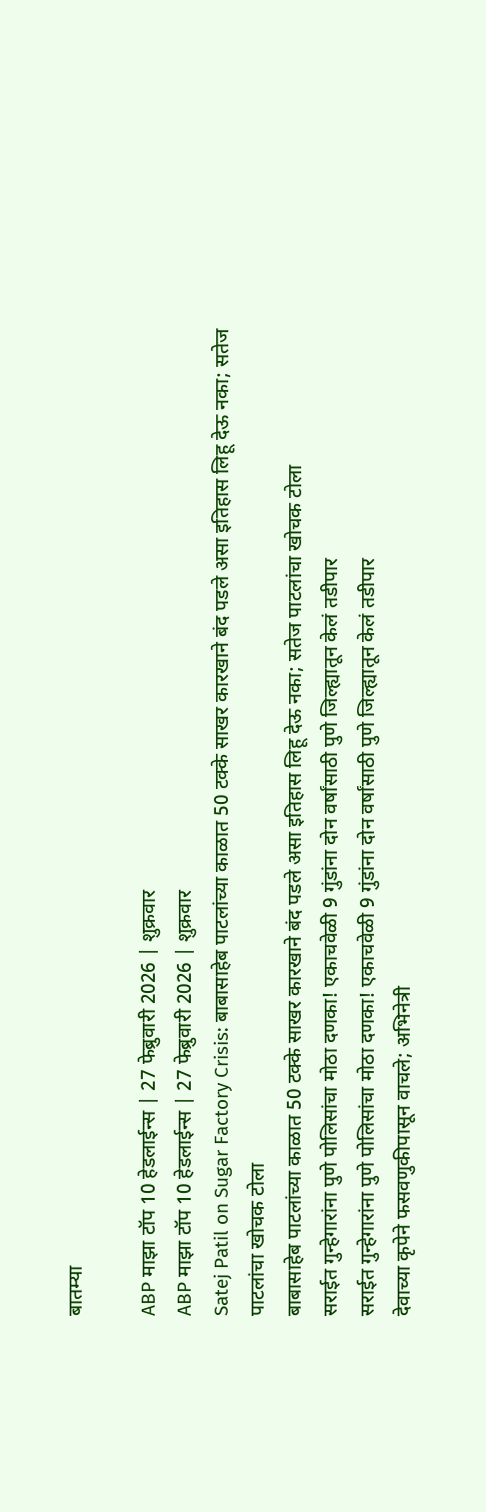बातम्या

ABP माझा टॉप 10 हेडलाईन्स | 27 फेब्रुवारी 2026 | शुक्रवार
ABP माझा टॉप 10 हेडलाईन्स | 27 फेब्रुवारी 2026 | शुक्रवार
Satej Patil on Sugar Factory Crisis: बाबासाहेब पाटलांच्या काळात 50 टक्के साखर कारखाने बंद पडले असा इतिहास लिहू देऊ नका; सतेज पाटलांचा खोचक टोला
बाबासाहेब पाटलांच्या काळात 50 टक्के साखर कारखाने बंद पडले असा इतिहास लिहू देऊ नका; सतेज पाटलांचा खोचक टोला
सराईत गुन्हेगारांना पुणे पोलिसांचा मोठा दणका! एकाचवेळी 9 गुंडांना दोन वर्षांसाठी पुणे जिल्ह्यातून केलं तडीपार
सराईत गुन्हेगारांना पुणे पोलिसांचा मोठा दणका! एकाचवेळी 9 गुंडांना दोन वर्षांसाठी पुणे जिल्ह्यातून केलं तडीपार
देवाच्या कृपेने फसवणुकीपासून वाचले; अभिनेत्री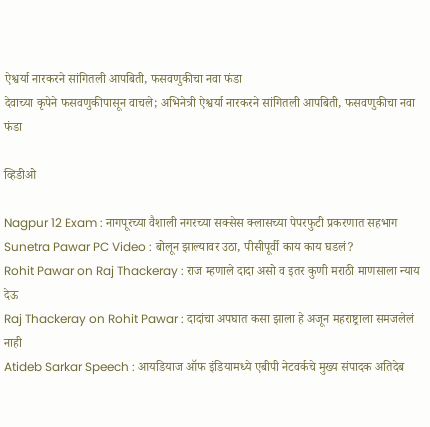ऐश्वर्या नारकरने सांगितली आपबिती, फसवणुकीचा नवा फंडा
देवाच्या कृपेने फसवणुकीपासून वाचले; अभिनेत्री ऐश्वर्या नारकरने सांगितली आपबिती, फसवणुकीचा नवा फंडा

व्हिडीओ

Nagpur 12 Exam : नागपूरच्या वैशाली नगरच्या सक्सेस क्लासच्या पेपरफुटी प्रकरणात सहभाग
Sunetra Pawar PC Video : बोलून झाल्यावर उठा, पीसीपूर्वी काय काय घडलं?
Rohit Pawar on Raj Thackeray : राज म्हणाले दादा असो व इतर कुणी मराठी माणसाला न्याय देऊ
Raj Thackeray on Rohit Pawar : दादांचा अपघात कसा झाला हे अजून महराष्ट्राला समजलेलं नाही
Atideb Sarkar Speech : आयडियाज ऑफ इंडियामध्ये एबीपी नेटवर्कचे मुख्य संपादक अतिदेब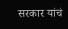सरकार यांचं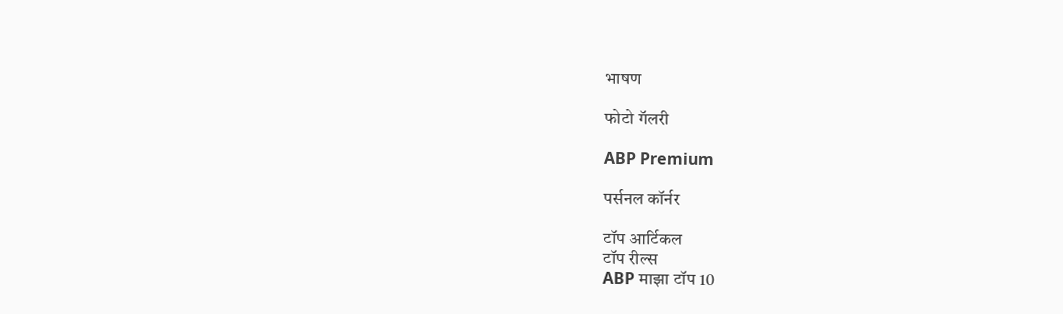भाषण

फोटो गॅलरी

ABP Premium

पर्सनल कॉर्नर

टॉप आर्टिकल
टॉप रील्स
ABP माझा टॉप 10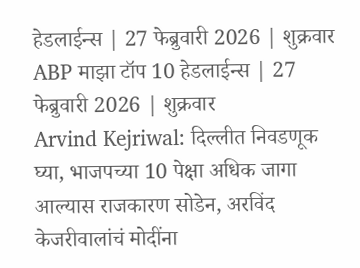हेडलाईन्स | 27 फेब्रुवारी 2026 | शुक्रवार
ABP माझा टॉप 10 हेडलाईन्स | 27 फेब्रुवारी 2026 | शुक्रवार
Arvind Kejriwal: दिल्लीत निवडणूक घ्या, भाजपच्या 10 पेक्षा अधिक जागा आल्यास राजकारण सोडेन, अरविंद केजरीवालांचं मोदींना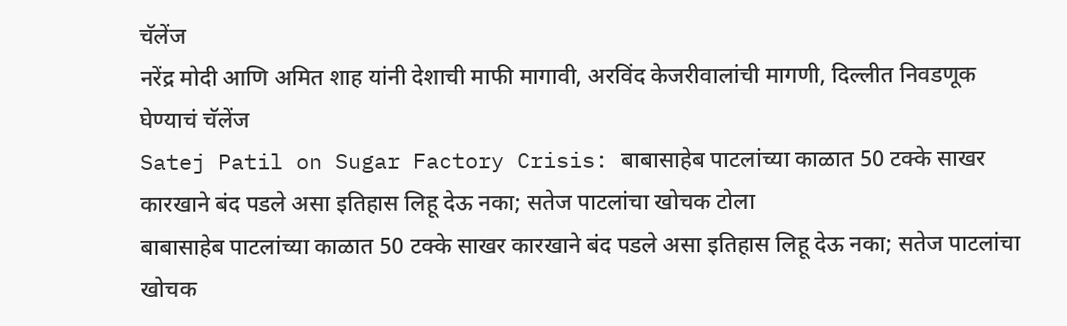चॅलेंज
नरेंद्र मोदी आणि अमित शाह यांनी देशाची माफी मागावी, अरविंद केजरीवालांची मागणी, दिल्लीत निवडणूक घेण्याचं चॅलेंज
Satej Patil on Sugar Factory Crisis: बाबासाहेब पाटलांच्या काळात 50 टक्के साखर कारखाने बंद पडले असा इतिहास लिहू देऊ नका; सतेज पाटलांचा खोचक टोला
बाबासाहेब पाटलांच्या काळात 50 टक्के साखर कारखाने बंद पडले असा इतिहास लिहू देऊ नका; सतेज पाटलांचा खोचक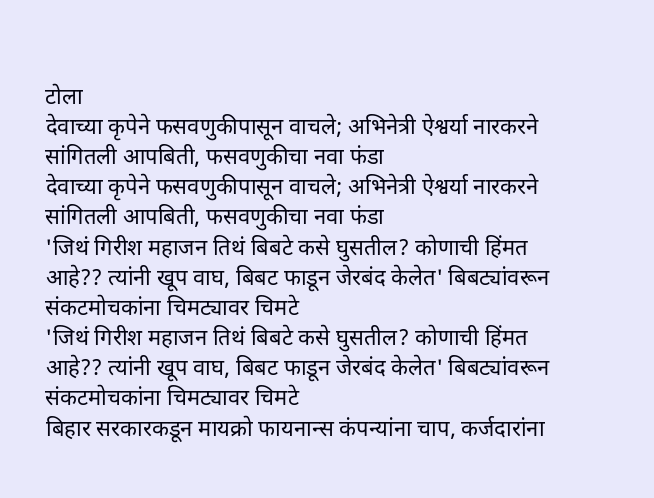टोला
देवाच्या कृपेने फसवणुकीपासून वाचले; अभिनेत्री ऐश्वर्या नारकरने सांगितली आपबिती, फसवणुकीचा नवा फंडा
देवाच्या कृपेने फसवणुकीपासून वाचले; अभिनेत्री ऐश्वर्या नारकरने सांगितली आपबिती, फसवणुकीचा नवा फंडा
'जिथं गिरीश महाजन तिथं बिबटे कसे घुसतील? कोणाची हिंमत आहे?? त्यांनी खूप वाघ, बिबट फाडून जेरबंद केलेत' बिबट्यांवरून संकटमोचकांना चिमट्यावर चिमटे
'जिथं गिरीश महाजन तिथं बिबटे कसे घुसतील? कोणाची हिंमत आहे?? त्यांनी खूप वाघ, बिबट फाडून जेरबंद केलेत' बिबट्यांवरून संकटमोचकांना चिमट्यावर चिमटे
बिहार सरकारकडून मायक्रो फायनान्स कंपन्यांना चाप, कर्जदारांना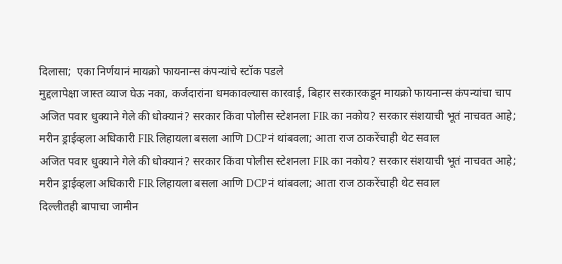दिलासा;  एका निर्णयानं मायक्रो फायनान्स कंपन्यांचे स्टॉक पडले
मुद्दलापेक्षा जास्त व्याज घेऊ नका, कर्जदारांना धमकावल्यास कारवाई, बिहार सरकारकडून मायक्रो फायनान्स कंपन्यांचा चाप
अजित पवार धुक्याने गेले की धोक्यानं? सरकार किंवा पोलीस स्टेशनला FIR का नकोय? सरकार संशयाची भूतं नाचवत आहे; मरीन ड्राईव्हला अधिकारी FIR लिहायला बसला आणि DCPनं थांबवला; आता राज ठाकरेंचाही थेट सवाल
अजित पवार धुक्याने गेले की धोक्यानं? सरकार किंवा पोलीस स्टेशनला FIR का नकोय? सरकार संशयाची भूतं नाचवत आहे; मरीन ड्राईव्हला अधिकारी FIR लिहायला बसला आणि DCPनं थांबवला; आता राज ठाकरेंचाही थेट सवाल
दिल्लीतही बापाचा जामीन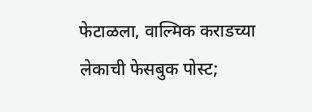फेटाळला, वाल्मिक कराडच्या लेकाची फेसबुक पोस्ट;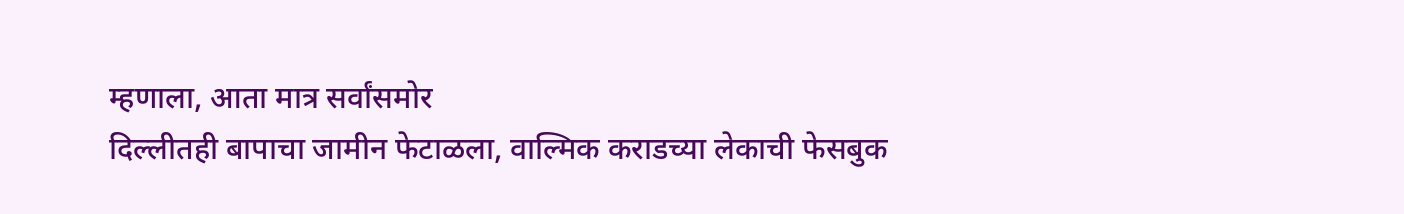म्हणाला, आता मात्र सर्वांसमोर
दिल्लीतही बापाचा जामीन फेटाळला, वाल्मिक कराडच्या लेकाची फेसबुक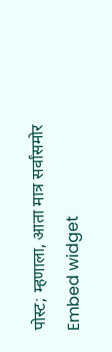पोस्ट; म्हणाला, आता मात्र सर्वांसमोर
Embed widget